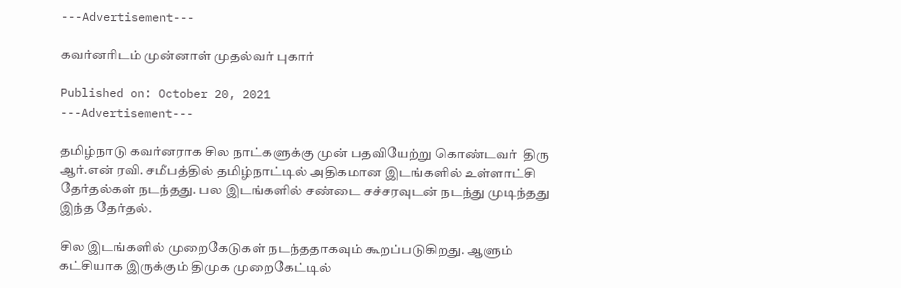---Advertisement---

கவர்னரிடம் முன்னாள் முதல்வர் புகார்

Published on: October 20, 2021
---Advertisement---

தமிழ்நாடு கவர்னராக சில நாட்களுக்கு முன் பதவியேற்று கொண்டவர்  திரு ஆர்.என் ரவி. சமீபத்தில் தமிழ்நாட்டில் அதிகமான இடங்களில் உள்ளாட்சி தேர்தல்கள் நடந்தது. பல இடங்களில் சண்டை சச்சரவுடன் நடந்து முடிந்தது இந்த தேர்தல்.

சில இடங்களில் முறைகேடுகள் நடந்ததாகவும் கூறப்படுகிறது. ஆளும் கட்சியாக இருக்கும் திமுக முறைகேட்டில்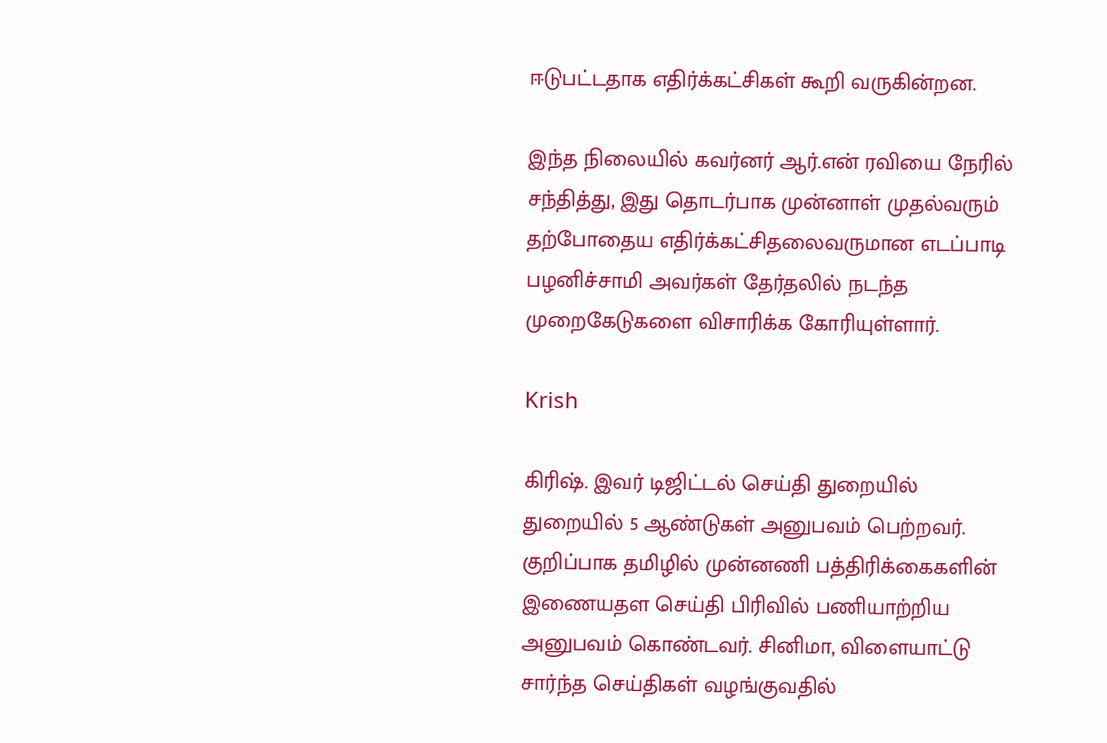ஈடுபட்டதாக எதிர்க்கட்சிகள் கூறி வருகின்றன.

இந்த நிலையில் கவர்னர் ஆர்.என் ரவியை நேரில் சந்தித்து, இது தொடர்பாக முன்னாள் முதல்வரும் தற்போதைய எதிர்க்கட்சிதலைவருமான எடப்பாடி பழனிச்சாமி அவர்கள் தேர்தலில் நடந்த முறைகேடுகளை விசாரிக்க கோரியுள்ளார்.

Krish

கிரிஷ். இவர் டிஜிட்டல் செய்தி துறையில் துறையில் 5 ஆண்டுகள் அனுபவம் பெற்றவர். குறிப்பாக தமிழில் முன்னணி பத்திரிக்கைகளின் இணையதள செய்தி பிரிவில் பணியாற்றிய அனுபவம் கொண்டவர். சினிமா, விளையாட்டு சார்ந்த செய்திகள் வழங்குவதில்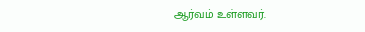ஆர்வம் உள்ளவர்.